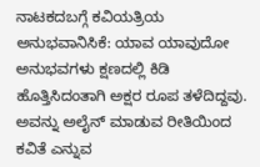ನಾಟಕದಬಗ್ಗೆ ಕವಿಯತ್ರಿಯ ಅನುಭವಾನಿಸಿಕೆ: ಯಾವ ಯಾವುದೋ ಅನುಭವಗಳು ಕ್ಷಣದಲ್ಲಿ ಕಿಡಿ ಹೊತ್ತಿಸಿದಂತಾಗಿ ಅಕ್ಷರ ರೂಪ ತಳೆದಿದ್ದವು. ಅವನ್ನು ಅಲೈನ್ ಮಾಡುವ ರೀತಿಯಿಂದ ಕವಿತೆ ಎನ್ನುವ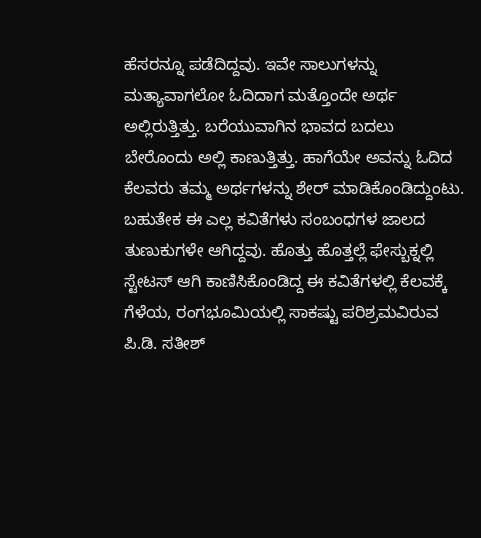ಹೆಸರನ್ನೂ ಪಡೆದಿದ್ದವು. ಇವೇ ಸಾಲುಗಳನ್ನು ಮತ್ಯಾವಾಗಲೋ ಓದಿದಾಗ ಮತ್ತೊಂದೇ ಅರ್ಥ ಅಲ್ಲಿರುತ್ತಿತ್ತು. ಬರೆಯುವಾಗಿನ ಭಾವದ ಬದಲು ಬೇರೊಂದು ಅಲ್ಲಿ ಕಾಣುತ್ತಿತ್ತು. ಹಾಗೆಯೇ ಅವನ್ನು ಓದಿದ ಕೆಲವರು ತಮ್ಮ ಅರ್ಥಗಳನ್ನು ಶೇರ್ ಮಾಡಿಕೊಂಡಿದ್ದುಂಟು. ಬಹುತೇಕ ಈ ಎಲ್ಲ ಕವಿತೆಗಳು ಸಂಬಂಧಗಳ ಜಾಲದ ತುಣುಕುಗಳೇ ಆಗಿದ್ದವು. ಹೊತ್ತು ಹೊತ್ತಲ್ಲೆ ಫೇಸ್ಬುಕ್ನಲ್ಲಿ ಸ್ಟೇಟಸ್ ಆಗಿ ಕಾಣಿಸಿಕೊಂಡಿದ್ದ ಈ ಕವಿತೆಗಳಲ್ಲಿ ಕೆಲವಕ್ಕೆ ಗೆಳೆಯ, ರಂಗಭೂಮಿಯಲ್ಲಿ ಸಾಕಷ್ಟು ಪರಿಶ್ರಮವಿರುವ ಪಿ.ಡಿ. ಸತೀಶ್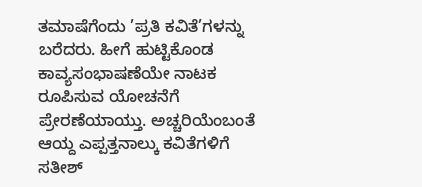ತಮಾಷೆಗೆಂದು ’ಪ್ರತಿ ಕವಿತೆ’ಗಳನ್ನು ಬರೆದರು. ಹೀಗೆ ಹುಟ್ಟಿಕೊಂಡ ಕಾವ್ಯಸಂಭಾಷಣೆಯೇ ನಾಟಕ ರೂಪಿಸುವ ಯೋಚನೆಗೆ ಪ್ರೇರಣೆಯಾಯ್ತು. ಅಚ್ಚರಿಯೆಂಬಂತೆ ಆಯ್ದ ಎಪ್ಪತ್ತನಾಲ್ಕು ಕವಿತೆಗಳಿಗೆ ಸತೀಶ್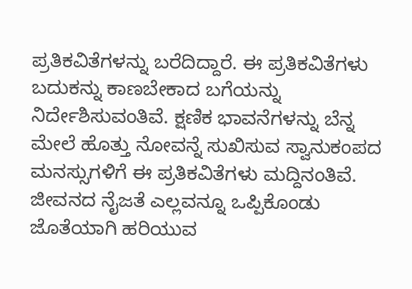ಪ್ರತಿಕವಿತೆಗಳನ್ನು ಬರೆದಿದ್ದಾರೆ. ಈ ಪ್ರತಿಕವಿತೆಗಳು ಬದುಕನ್ನು ಕಾಣಬೇಕಾದ ಬಗೆಯನ್ನು ನಿರ್ದೇಶಿಸುವಂತಿವೆ. ಕ್ಷಣಿಕ ಭಾವನೆಗಳನ್ನು ಬೆನ್ನ ಮೇಲೆ ಹೊತ್ತು ನೋವನ್ನೆ ಸುಖಿಸುವ ಸ್ವಾನುಕಂಪದ ಮನಸ್ಸುಗಳಿಗೆ ಈ ಪ್ರತಿಕವಿತೆಗಳು ಮದ್ದಿನಂತಿವೆ. ಜೀವನದ ನೈಜತೆ ಎಲ್ಲವನ್ನೂ ಒಪ್ಪಿಕೊಂಡು ಜೊತೆಯಾಗಿ ಹರಿಯುವ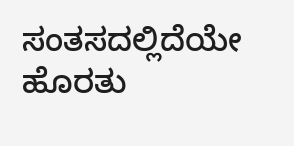ಸಂತಸದಲ್ಲಿದೆಯೇ ಹೊರತು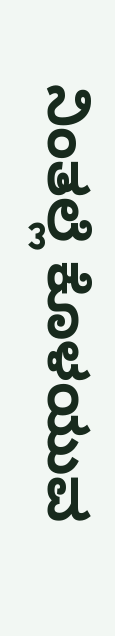ನಿಂತಲ್ಲೆ ಕೊಳಯುವ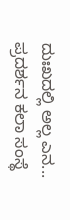ದುಃಖದಲ್ಲಿ ಅಲ್ಲ ಎನ...
ಪ್ರದರ್ಶನ ಕಲಾ ಸಂಸ್ಥೆ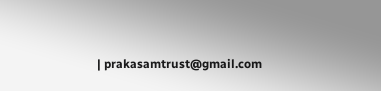| prakasamtrust@gmail.com